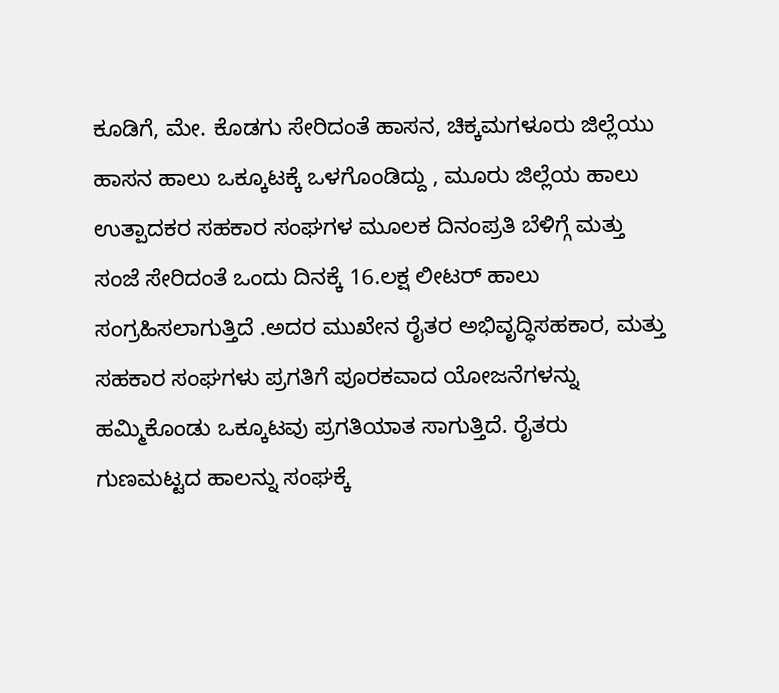ಕೂಡಿಗೆ, ಮೇ. ಕೊಡಗು ಸೇರಿದಂತೆ ಹಾಸನ, ಚಿಕ್ಕಮಗಳೂರು ಜಿಲ್ಲೆಯು ಹಾಸನ ಹಾಲು ಒಕ್ಕೂಟಕ್ಕೆ ಒಳಗೊಂಡಿದ್ದು , ಮೂರು ಜಿಲ್ಲೆಯ ಹಾಲು ಉತ್ಪಾದಕರ ಸಹಕಾರ ಸಂಘಗಳ ಮೂಲಕ ದಿನಂಪ್ರತಿ ಬೆಳಿಗ್ಗೆ ಮತ್ತು ಸಂಜೆ ಸೇರಿದಂತೆ ಒಂದು ದಿನಕ್ಕೆ 16.ಲಕ್ಷ ಲೀಟರ್ ಹಾಲು ಸಂಗ್ರಹಿಸಲಾಗುತ್ತಿದೆ .ಅದರ ಮುಖೇನ ರೈತರ ಅಭಿವೃದ್ಧಿಸಹಕಾರ, ಮತ್ತು ಸಹಕಾರ ಸಂಘಗಳು ಪ್ರಗತಿಗೆ ಪೂರಕವಾದ ಯೋಜನೆಗಳನ್ನು ಹಮ್ಮಿಕೊಂಡು ಒಕ್ಕೂಟವು ಪ್ರಗತಿಯಾತ ಸಾಗುತ್ತಿದೆ. ರೈತರು ಗುಣಮಟ್ಟದ ಹಾಲನ್ನು ಸಂಘಕ್ಕೆ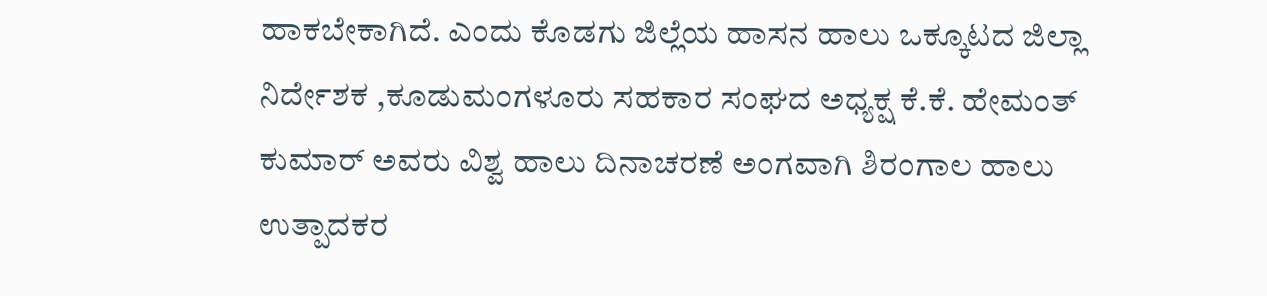ಹಾಕಬೇಕಾಗಿದೆ. ಎಂದು ಕೊಡಗು ಜಿಲ್ಲೆಯ ಹಾಸನ ಹಾಲು ಒಕ್ಕೂಟದ ಜಿಲ್ಲಾ ನಿರ್ದೇಶಕ ,ಕೂಡುಮಂಗಳೂರು ಸಹಕಾರ ಸಂಘದ ಅಧ್ಯಕ್ಷ ಕೆ.ಕೆ. ಹೇಮಂತ್ ಕುಮಾರ್ ಅವರು ವಿಶ್ವ ಹಾಲು ದಿನಾಚರಣೆ ಅಂಗವಾಗಿ ಶಿರಂಗಾಲ ಹಾಲು ಉತ್ಪಾದಕರ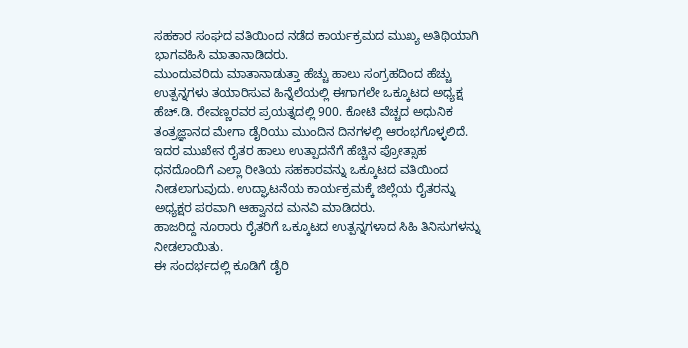ಸಹಕಾರ ಸಂಘದ ವತಿಯಿಂದ ನಡೆದ ಕಾರ್ಯಕ್ರಮದ ಮುಖ್ಯ ಅತಿಥಿಯಾಗಿ ಭಾಗವಹಿಸಿ ಮಾತಾನಾಡಿದರು.
ಮುಂದುವರಿದು ಮಾತಾನಾಡುತ್ತಾ ಹೆಚ್ಚು ಹಾಲು ಸಂಗ್ರಹದಿಂದ ಹೆಚ್ಚು ಉತ್ಪನ್ನಗಳು ತಯಾರಿಸುವ ಹಿನ್ನೆಲೆಯಲ್ಲಿ ಈಗಾಗಲೇ ಒಕ್ಕೂಟದ ಅಧ್ಯಕ್ಷ ಹೆಚ್.ಡಿ. ರೇವಣ್ಣರವರ ಪ್ರಯತ್ನದಲ್ಲಿ 900. ಕೋಟಿ ವೆಚ್ಚದ ಅಧುನಿಕ ತಂತ್ರಜ್ಞಾನದ ಮೇಗಾ ಡೈರಿಯು ಮುಂದಿನ ದಿನಗಳಲ್ಲಿ ಆರಂಭಗೊಳ್ಳಲಿದೆ. ಇದರ ಮುಖೇನ ರೈತರ ಹಾಲು ಉತ್ಪಾದನೆಗೆ ಹೆಚ್ಚಿನ ಪ್ರೋತ್ಸಾಹ ಧನದೊಂದಿಗೆ ಎಲ್ಲಾ ರೀತಿಯ ಸಹಕಾರವನ್ನು ಒಕ್ಕೂಟದ ವತಿಯಿಂದ ನೀಡಲಾಗುವುದು. ಉದ್ಘಾಟನೆಯ ಕಾರ್ಯಕ್ರಮಕ್ಕೆ ಜಿಲ್ಲೆಯ ರೈತರನ್ನು ಅಧ್ಯಕ್ಷರ ಪರವಾಗಿ ಆಹ್ವಾನದ ಮನವಿ ಮಾಡಿದರು.
ಹಾಜರಿದ್ದ ನೂರಾರು ರೈತರಿಗೆ ಒಕ್ಕೂಟದ ಉತ್ಪನ್ನಗಳಾದ ಸಿಹಿ ತಿನಿಸುಗಳನ್ನು ನೀಡಲಾಯಿತು.
ಈ ಸಂದರ್ಭದಲ್ಲಿ ಕೂಡಿಗೆ ಡೈರಿ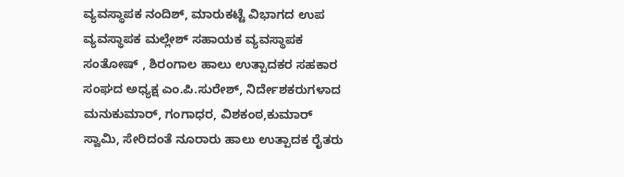ವ್ಯವಸ್ಥಾಪಕ ನಂದಿಶ್, ಮಾರುಕಟ್ಟೆ ವಿಭಾಗದ ಉಪ ವ್ಯವಸ್ಥಾಪಕ ಮಲ್ಲೇಶ್ ಸಹಾಯಕ ವ್ಯವಸ್ಥಾಪಕ ಸಂತೋಷ್ , ಶಿರಂಗಾಲ ಹಾಲು ಉತ್ಪಾದಕರ ಸಹಕಾರ ಸಂಘದ ಅಧ್ಯಕ್ಷ ಎಂ.ಪಿ.ಸುರೇಶ್, ನಿರ್ದೇಶಕರುಗಳಾದ ಮನುಕುಮಾರ್, ಗಂಗಾಧರ, ವಿಶಕಂಠ,ಕುಮಾರ್ ಸ್ವಾಮಿ, ಸೇರಿದಂತೆ ನೂರಾರು ಹಾಲು ಉತ್ಪಾದಕ ರೈತರು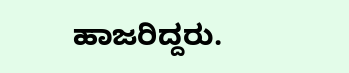ಹಾಜರಿದ್ದರು.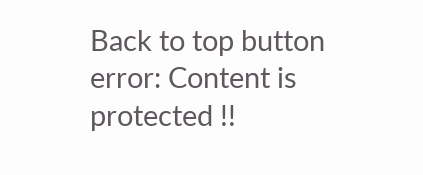Back to top button
error: Content is protected !!